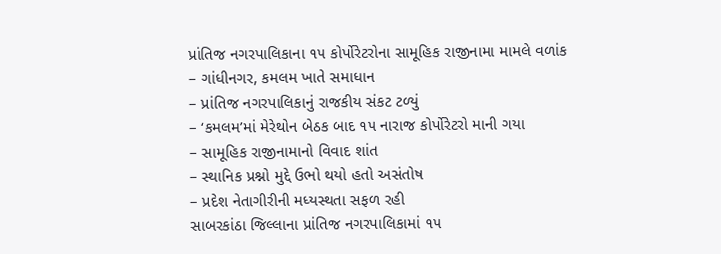પ્રાંતિજ નગરપાલિકાના ૧૫ કોર્પોરેટરોના સામૂહિક રાજીનામા મામલે વળાંક
– ગાંધીનગર, કમલમ ખાતે સમાધાન
– પ્રાંતિજ નગરપાલિકાનું રાજકીય સંકટ ટળ્યું
– ‘કમલમ’માં મેરેથોન બેઠક બાદ ૧૫ નારાજ કોર્પોરેટરો માની ગયા
– સામૂહિક રાજીનામાનો વિવાદ શાંત
– સ્થાનિક પ્રશ્નો મુદ્દે ઉભો થયો હતો અસંતોષ
– પ્રદેશ નેતાગીરીની મધ્યસ્થતા સફળ રહી
સાબરકાંઠા જિલ્લાના પ્રાંતિજ નગરપાલિકામાં ૧૫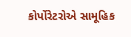કોર્પોરેટરોએ સામૂહિક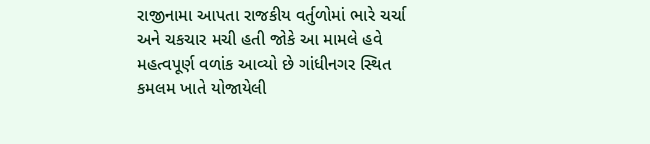રાજીનામા આપતા રાજકીય વર્તુળોમાં ભારે ચર્ચા અને ચકચાર મચી હતી જોકે આ મામલે હવે મહત્વપૂર્ણ વળાંક આવ્યો છે ગાંધીનગર સ્થિત કમલમ ખાતે યોજાયેલી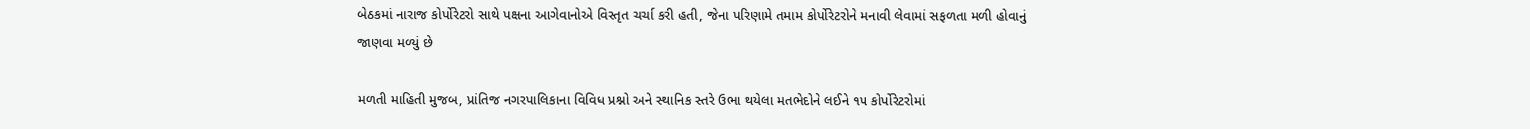બેઠકમાં નારાજ કોર્પોરેટરો સાથે પક્ષના આગેવાનોએ વિસ્તૃત ચર્ચા કરી હતી, જેના પરિણામે તમામ કોર્પોરેટરોને મનાવી લેવામાં સફળતા મળી હોવાનું જાણવા મળ્યું છે

મળતી માહિતી મુજબ, પ્રાંતિજ નગરપાલિકાના વિવિધ પ્રશ્નો અને સ્થાનિક સ્તરે ઉભા થયેલા મતભેદોને લઈને ૧૫ કોર્પોરેટરોમાં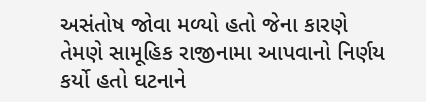અસંતોષ જોવા મળ્યો હતો જેના કારણે તેમણે સામૂહિક રાજીનામા આપવાનો નિર્ણય કર્યો હતો ઘટનાને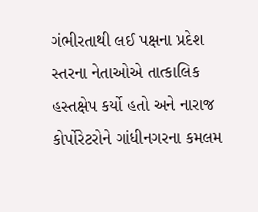ગંભીરતાથી લઈ પક્ષના પ્રદેશ સ્તરના નેતાઓએ તાત્કાલિક હસ્તક્ષેપ કર્યો હતો અને નારાજ કોર્પોરેટરોને ગાંધીનગરના કમલમ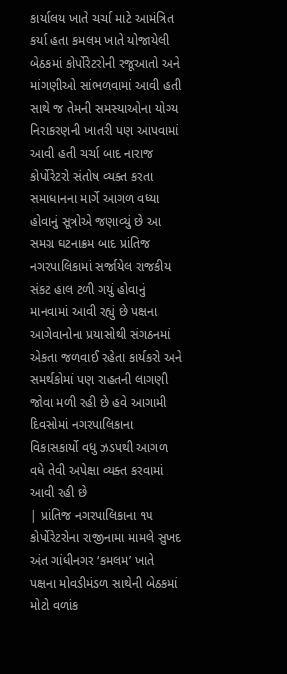કાર્યાલય ખાતે ચર્ચા માટે આમંત્રિત કર્યા હતા કમલમ ખાતે યોજાયેલી બેઠકમાં કોર્પોરેટરોની રજૂઆતો અને માંગણીઓ સાંભળવામાં આવી હતી સાથે જ તેમની સમસ્યાઓના યોગ્ય નિરાકરણની ખાતરી પણ આપવામાં આવી હતી ચર્ચા બાદ નારાજ કોર્પોરેટરો સંતોષ વ્યક્ત કરતા સમાધાનના માર્ગે આગળ વધ્યા હોવાનું સૂત્રોએ જણાવ્યું છે આ સમગ્ર ઘટનાક્રમ બાદ પ્રાંતિજ નગરપાલિકામાં સર્જાયેલ રાજકીય સંકટ હાલ ટળી ગયું હોવાનું માનવામાં આવી રહ્યું છે પક્ષના આગેવાનોના પ્રયાસોથી સંગઠનમાં એકતા જળવાઈ રહેતા કાર્યકરો અને સમર્થકોમાં પણ રાહતની લાગણી જોવા મળી રહી છે હવે આગામી દિવસોમાં નગરપાલિકાના વિકાસકાર્યો વધુ ઝડપથી આગળ વધે તેવી અપેક્ષા વ્યક્ત કરવામાં આવી રહી છે
| પ્રાંતિજ નગરપાલિકાના ૧૫ કોર્પોરેટરોના રાજીનામા મામલે સુખદ અંત ગાંધીનગર ‘કમલમ’ ખાતે પક્ષના મોવડીમંડળ સાથેની બેઠકમાં મોટો વળાંક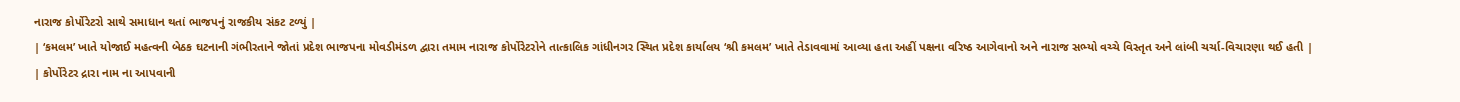નારાજ કોર્પોરેટરો સાથે સમાધાન થતાં ભાજપનું રાજકીય સંકટ ટળ્યું |
| ‘કમલમ’ ખાતે યોજાઈ મહત્વની બેઠક ઘટનાની ગંભીરતાને જોતાં પ્રદેશ ભાજપના મોવડીમંડળ દ્વારા તમામ નારાજ કોર્પોરેટરોને તાત્કાલિક ગાંધીનગર સ્થિત પ્રદેશ કાર્યાલય ‘શ્રી કમલમ’ ખાતે તેડાવવામાં આવ્યા હતા અહીં પક્ષના વરિષ્ઠ આગેવાનો અને નારાજ સભ્યો વચ્ચે વિસ્તૃત અને લાંબી ચર્ચા-વિચારણા થઈ હતી |
| કોર્પોરેટર દ્રારા નામ ના આપવાની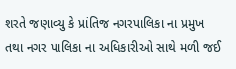શરતે જણાવ્યુ કે પ્રાંતિજ નગરપાલિકા ના પ્રમુખ તથા નગર પાલિકા ના અધિકારીઓ સાથે મળી જઈ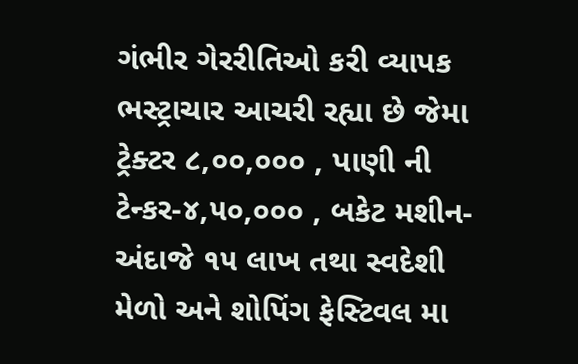ગંભીર ગેરરીતિઓ કરી વ્યાપક ભસ્ટ્રાચાર આચરી રહ્યા છે જેમા ટ્રેક્ટર ૮,૦૦,૦૦૦ , પાણી ની ટેન્કર-૪,૫૦,૦૦૦ , બકેટ મશીન- અંદાજે ૧૫ લાખ તથા સ્વદેશી મેળો અને શોપિંગ ફેસ્ટિવલ મા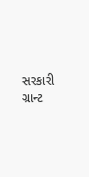સરકારી ગ્રાન્ટ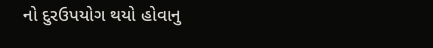નો દુરઉપયોગ થયો હોવાનુ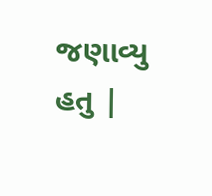જણાવ્યુ હતુ |